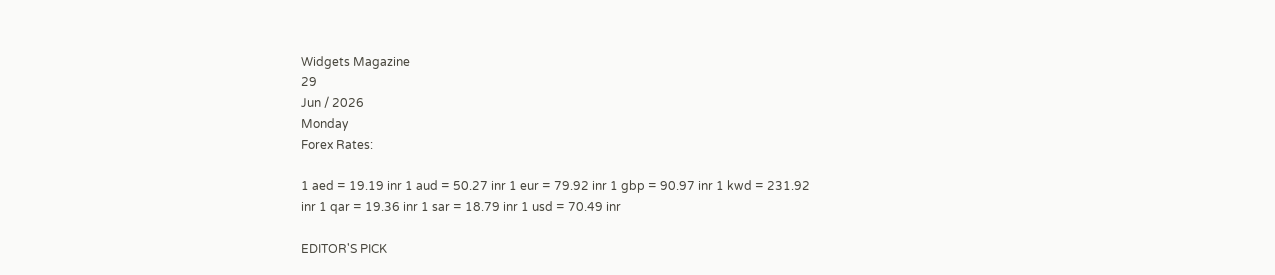Widgets Magazine
29
Jun / 2026
Monday
Forex Rates:

1 aed = 19.19 inr 1 aud = 50.27 inr 1 eur = 79.92 inr 1 gbp = 90.97 inr 1 kwd = 231.92 inr 1 qar = 19.36 inr 1 sar = 18.79 inr 1 usd = 70.49 inr

EDITOR'S PICK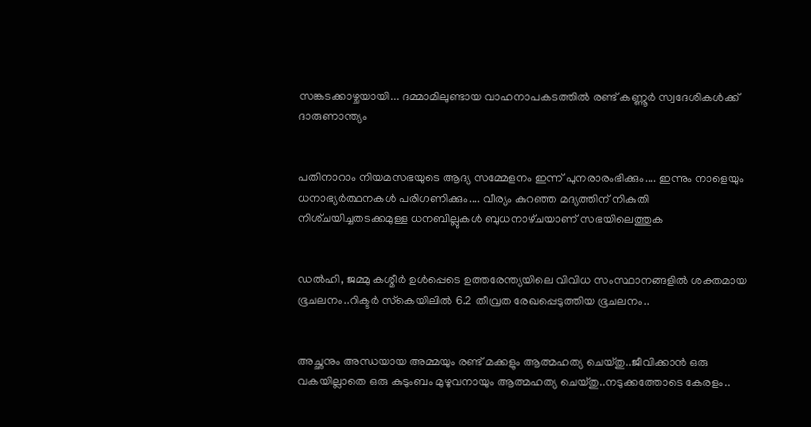സങ്കടക്കാഴ്ചയായി... ദമ്മാമിലുണ്ടായ വാഹനാപകടത്തിൽ രണ്ട് കണ്ണൂർ സ്വദേശികൾക്ക് ദാരുണാന്ത്യം


പതിനാറാം നിയമസഭയുടെ ആദ്യ സമ്മേളനം ഇന്ന് പുനരാരംഭിക്കും.... ഇന്നും നാളെയും ധനാഭ്യർത്ഥനകൾ പരിഗണിക്കും.... വീര്യം കുറഞ്ഞ മദ്യത്തിന്‌ നികുതി നിശ്‌ചയിച്ചതടക്കമുള്ള ധനബില്ലുകൾ ബുധനാഴ്‌ചയാണ്‌ സഭയിലെത്തുക


ഡല്‍ഹി, ജമ്മു കശ്മീര്‍ ഉള്‍പ്പെടെ ഉത്തരേന്ത്യയിലെ വിവിധ സംസ്ഥാനങ്ങളില്‍ ശക്തമായ ഭൂചലനം..റിക്ടര്‍ സ്‌കെയിലില്‍ 6.2 തീവ്രത രേഖപ്പെടുത്തിയ ഭൂചലനം..


അച്ഛനും അന്ധയായ അമ്മയും രണ്ട് മക്കളും ആത്മഹത്യ ചെയ്തു..ജീവിക്കാൻ ഒരു വകയില്ലാതെ ഒരു കുടുംബം മുഴുവനായും ആത്മഹത്യ ചെയ്തു..നടുക്കത്തോടെ കേരളം..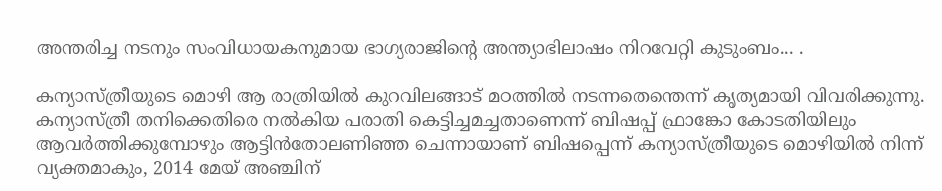അന്തരിച്ച നടനും സംവിധായകനുമായ ഭാഗ്യരാജിന്റെ അന്ത്യാഭിലാഷം നിറവേറ്റി കുടുംബം... .

കന്യാസ്ത്രീയുടെ മൊഴി ആ രാത്രിയില്‍ കുറവിലങ്ങാട് മഠത്തില്‍ നടന്നതെന്തെന്ന് കൃത്യമായി വിവരിക്കുന്നു. കന്യാസ്ത്രീ തനിക്കെതിരെ നല്‍കിയ പരാതി കെട്ടിച്ചമച്ചതാണെന്ന് ബിഷപ്പ് ഫ്രാങ്കോ കോടതിയിലും ആവര്‍ത്തിക്കുമ്പോഴും ആട്ടിന്‍തോലണിഞ്ഞ ചെന്നായാണ് ബിഷപ്പെന്ന് കന്യാസ്ത്രീയുടെ മൊഴിയില്‍ നിന്ന് വ്യക്തമാകും, 2014 മേയ് അഞ്ചിന്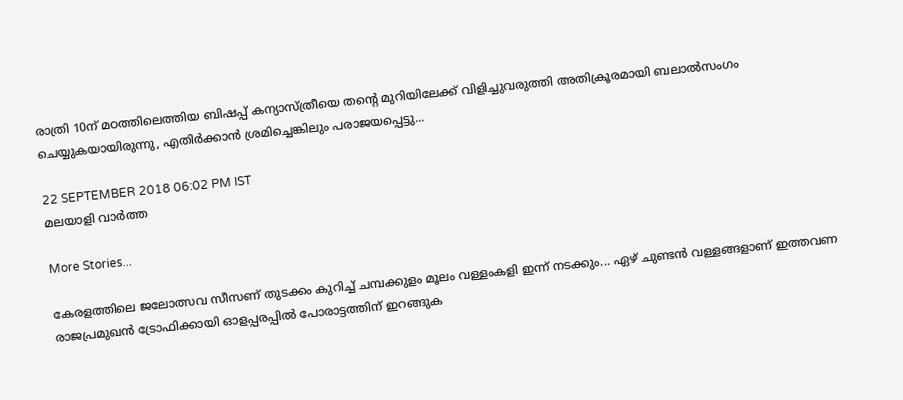രാത്രി 10ന് മഠത്തിലെത്തിയ ബിഷപ്പ് കന്യാസ്ത്രീയെ തന്റെ മുറിയിലേക്ക് വിളിച്ചുവരുത്തി അതിക്രൂരമായി ബലാല്‍സംഗം ചെയ്യുകയായിരുന്നു, എതിര്‍ക്കാന്‍ ശ്രമിച്ചെങ്കിലും പരാജയപ്പെട്ടു...

22 SEPTEMBER 2018 06:02 PM IST
മലയാളി വാര്‍ത്ത

More Stories...

കേരളത്തിലെ ജലോത്സവ സീസണ് തുടക്കം കുറിച്ച് ചമ്പക്കുളം മൂലം വള്ളംകളി ഇന്ന് നടക്കും... ഏഴ് ചുണ്ടൻ വള്ളങ്ങളാണ് ഇത്തവണ രാജപ്രമുഖൻ ട്രോഫിക്കായി ഓളപ്പരപ്പിൽ പോരാട്ടത്തിന് ഇറങ്ങുക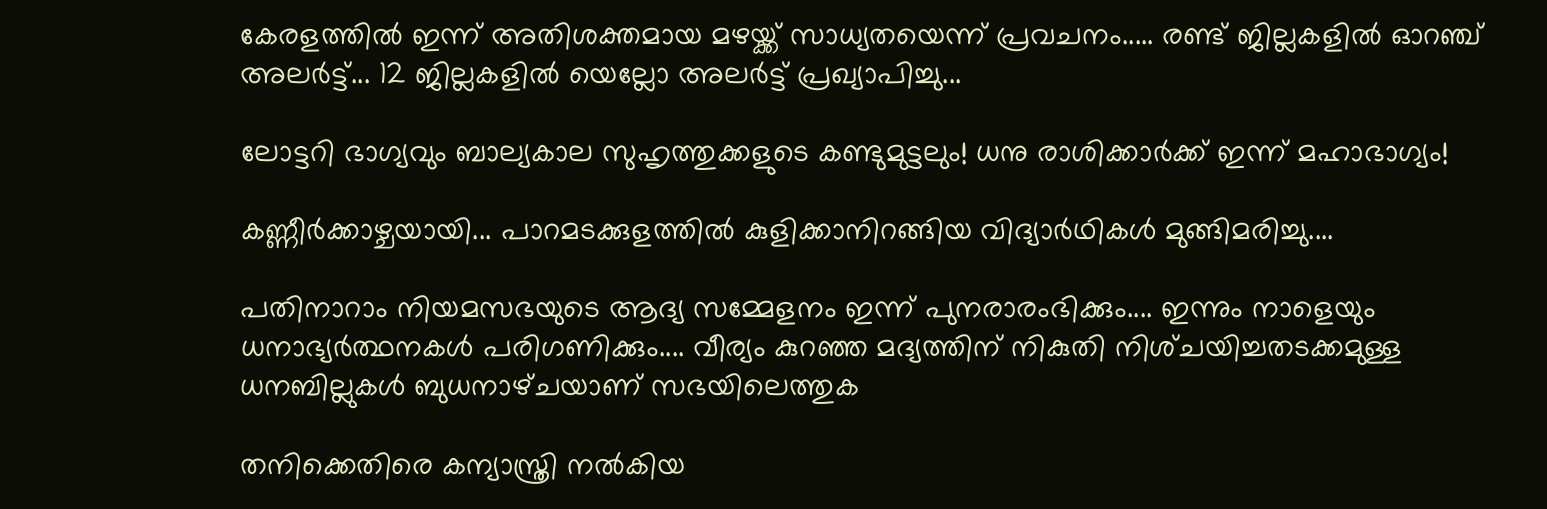കേരളത്തിൽ ഇന്ന് അതിശക്തമായ മഴയ്ക്ക് സാധ്യതയെന്ന് പ്രവചനം..... രണ്ട് ജില്ലകളിൽ ഓറ‍ഞ്ച് അലർട്ട്... 12 ജില്ലകളിൽ യെല്ലോ അലർട്ട് പ്രഖ്യാപിച്ചു...

ലോട്ടറി ഭാഗ്യവും ബാല്യകാല സുഹൃത്തുക്കളുടെ കണ്ടുമുട്ടലും! ധനു രാശിക്കാർക്ക് ഇന്ന് മഹാഭാഗ്യം!

കണ്ണീർക്കാഴ്ചയായി... പാറമടക്കുളത്തിൽ കുളിക്കാനിറങ്ങിയ വിദ്യാർഥികൾ മുങ്ങിമരിച്ചു....

പതിനാറാം നിയമസഭയുടെ ആദ്യ സമ്മേളനം ഇന്ന് പുനരാരംഭിക്കും.... ഇന്നും നാളെയും ധനാഭ്യർത്ഥനകൾ പരിഗണിക്കും.... വീര്യം കുറഞ്ഞ മദ്യത്തിന്‌ നികുതി നിശ്‌ചയിച്ചതടക്കമുള്ള ധനബില്ലുകൾ ബുധനാഴ്‌ചയാണ്‌ സഭയിലെത്തുക

തനിക്കെതിരെ കന്യാസ്ത്രി നല്‍കിയ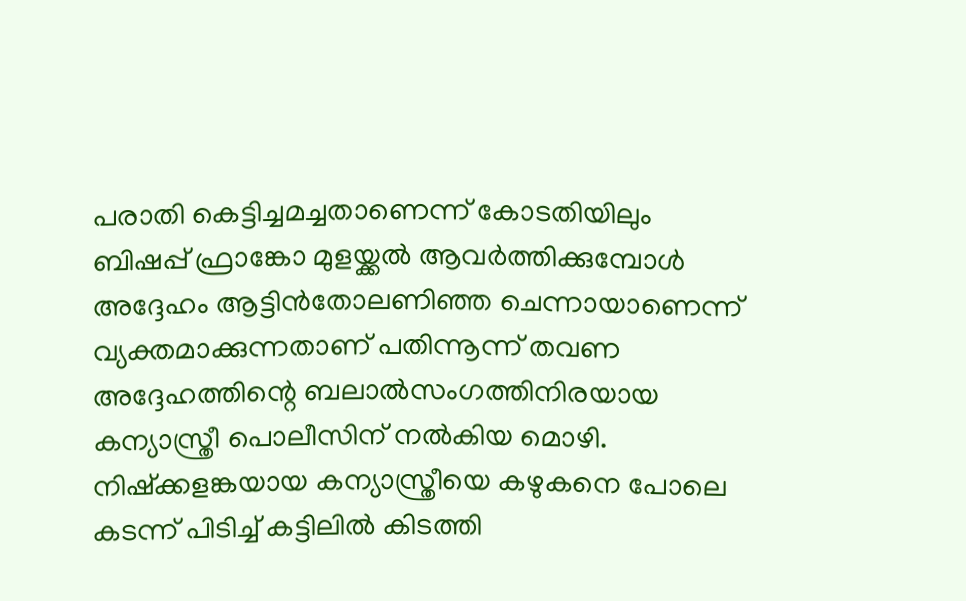പരാതി കെട്ടിച്ചമച്ചതാണെന്ന് കോടതിയിലും ബിഷപ്പ് ഫ്രാങ്കോ മുളയ്ക്കല്‍ ആവര്‍ത്തിക്കുമ്പോള്‍ അദ്ദേഹം ആട്ടിന്‍തോലണിഞ്ഞ ചെന്നായാണെന്ന് വ്യക്തമാക്കുന്നതാണ് പതിന്നൂന്ന് തവണ അദ്ദേഹത്തിന്റെ ബലാല്‍സംഗത്തിനിരയായ കന്യാസ്ത്രീ പൊലീസിന് നല്‍കിയ മൊഴി. നിഷ്‌ക്കളങ്കയായ കന്യാസ്ത്രീയെ കഴുകനെ പോലെ കടന്ന് പിടിച്ച് കട്ടിലില്‍ കിടത്തി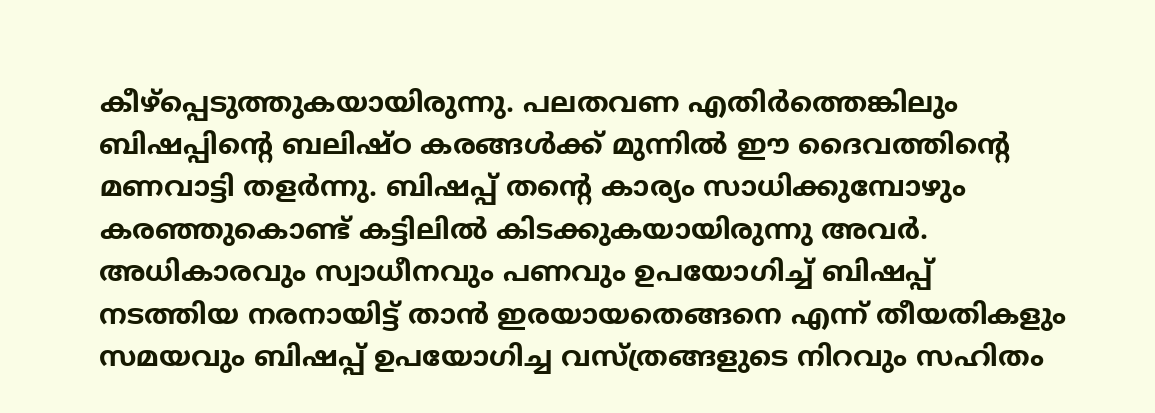കീഴ്‌പ്പെടുത്തുകയായിരുന്നു. പലതവണ എതിര്‍ത്തെങ്കിലും ബിഷപ്പിന്റെ ബലിഷ്ഠ കരങ്ങള്‍ക്ക് മുന്നില്‍ ഈ ദൈവത്തിന്റെ മണവാട്ടി തളര്‍ന്നു. ബിഷപ്പ് തന്റെ കാര്യം സാധിക്കുമ്പോഴും കരഞ്ഞുകൊണ്ട് കട്ടിലില്‍ കിടക്കുകയായിരുന്നു അവര്‍. അധികാരവും സ്വാധീനവും പണവും ഉപയോഗിച്ച് ബിഷപ്പ് നടത്തിയ നരനായിട്ട് താന്‍ ഇരയായതെങ്ങനെ എന്ന് തീയതികളും സമയവും ബിഷപ്പ് ഉപയോഗിച്ച വസ്ത്രങ്ങളുടെ നിറവും സഹിതം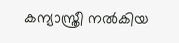കന്യാസ്ത്രീ നല്‍കിയ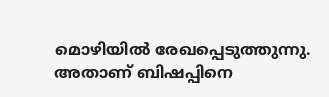മൊഴിയില്‍ രേഖപ്പെടുത്തുന്നു. അതാണ് ബിഷപ്പിനെ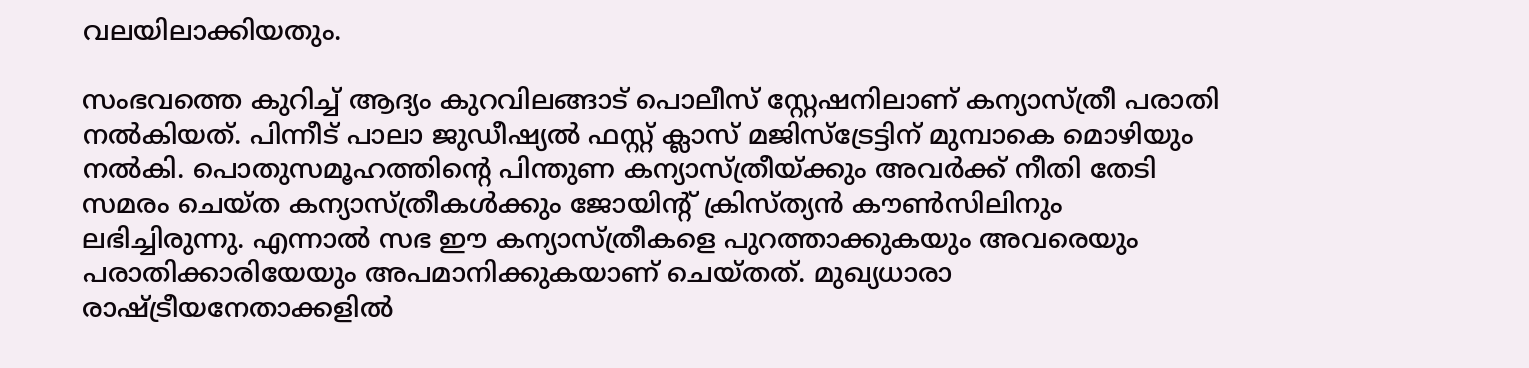വലയിലാക്കിയതും.

സംഭവത്തെ കുറിച്ച് ആദ്യം കുറവിലങ്ങാട് പൊലീസ് സ്റ്റേഷനിലാണ് കന്യാസ്ത്രീ പരാതി നല്‍കിയത്. പിന്നീട് പാലാ ജുഡീഷ്യല്‍ ഫസ്റ്റ് ക്ലാസ് മജിസ്‌ട്രേട്ടിന് മുമ്പാകെ മൊഴിയും നല്‍കി. പൊതുസമൂഹത്തിന്റെ പിന്തുണ കന്യാസ്ത്രീയ്ക്കും അവര്‍ക്ക് നീതി തേടി സമരം ചെയ്ത കന്യാസ്ത്രീകള്‍ക്കും ജോയിന്റ് ക്രിസ്ത്യന്‍ കൗണ്‍സിലിനും ലഭിച്ചിരുന്നു. എന്നാല്‍ സഭ ഈ കന്യാസ്ത്രീകളെ പുറത്താക്കുകയും അവരെയും പരാതിക്കാരിയേയും അപമാനിക്കുകയാണ് ചെയ്തത്. മുഖ്യധാരാ രാഷ്ട്രീയനേതാക്കളില്‍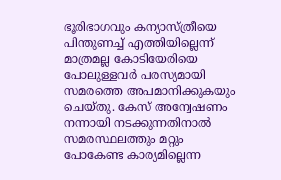ഭൂരിഭാഗവും കന്യാസ്ത്രീയെ പിന്തുണച്ച് എത്തിയില്ലെന്ന് മാത്രമല്ല കോടിയേരിയെ പോലുള്ളവര്‍ പരസ്യമായി സമരത്തെ അപമാനിക്കുകയും ചെയ്തു. കേസ് അന്വേഷണം നന്നായി നടക്കുന്നതിനാല്‍ സമരസ്ഥലത്തും മറ്റും പോകേണ്ട കാര്യമില്ലെന്ന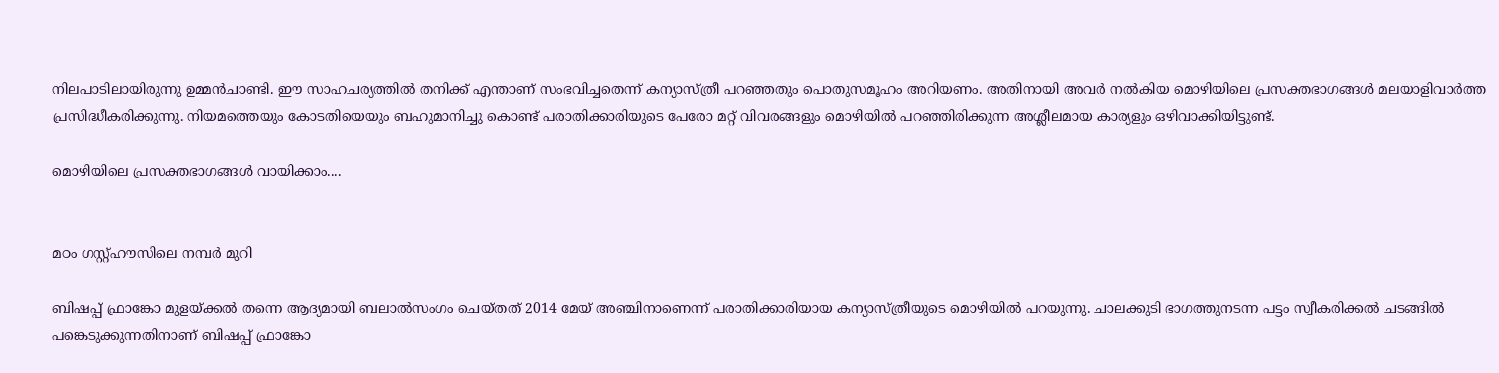നിലപാടിലായിരുന്നു ഉമ്മന്‍ചാണ്ടി. ഈ സാഹചര്യത്തില്‍ തനിക്ക് എന്താണ് സംഭവിച്ചതെന്ന് കന്യാസ്ത്രീ പറഞ്ഞതും പൊതുസമൂഹം അറിയണം. അതിനായി അവര്‍ നല്‍കിയ മൊഴിയിലെ പ്രസക്തഭാഗങ്ങള്‍ മലയാളിവാര്‍ത്ത പ്രസിദ്ധീകരിക്കുന്നു. നിയമത്തെയും കോടതിയെയും ബഹുമാനിച്ചു കൊണ്ട് പരാതിക്കാരിയുടെ പേരോ മറ്റ് വിവരങ്ങളും മൊഴിയില്‍ പറഞ്ഞിരിക്കുന്ന അശ്ലീലമായ കാര്യളും ഒഴിവാക്കിയിട്ടുണ്ട്.

മൊഴിയിലെ പ്രസക്തഭാഗങ്ങള്‍ വായിക്കാം....


മഠം ഗസ്റ്റ്ഹൗസിലെ നമ്പര്‍ മുറി

ബിഷപ്പ് ഫ്രാങ്കോ മുളയ്ക്കല്‍ തന്നെ ആദ്യമായി ബലാല്‍സംഗം ചെയ്തത് 2014 മേയ് അഞ്ചിനാണെന്ന് പരാതിക്കാരിയായ കന്യാസ്ത്രീയുടെ മൊഴിയില്‍ പറയുന്നു. ചാലക്കുടി ഭാഗത്തുനടന്ന പട്ടം സ്വീകരിക്കല്‍ ചടങ്ങില്‍ പങ്കെടുക്കുന്നതിനാണ് ബിഷപ്പ് ഫ്രാങ്കോ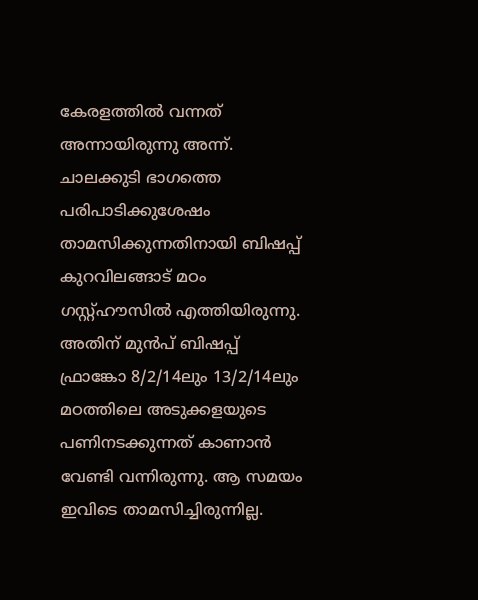കേരളത്തില്‍ വന്നത് അന്നായിരുന്നു അന്ന്. ചാലക്കുടി ഭാഗത്തെ പരിപാടിക്കുശേഷം താമസിക്കുന്നതിനായി ബിഷപ്പ് കുറവിലങ്ങാട് മഠം ഗസ്റ്റ്ഹൗസില്‍ എത്തിയിരുന്നു. അതിന് മുന്‍പ് ബിഷപ്പ് ഫ്രാങ്കോ 8/2/14ലും 13/2/14ലും മഠത്തിലെ അടുക്കളയുടെ പണിനടക്കുന്നത് കാണാന്‍ വേണ്ടി വന്നിരുന്നു. ആ സമയം ഇവിടെ താമസിച്ചിരുന്നില്ല.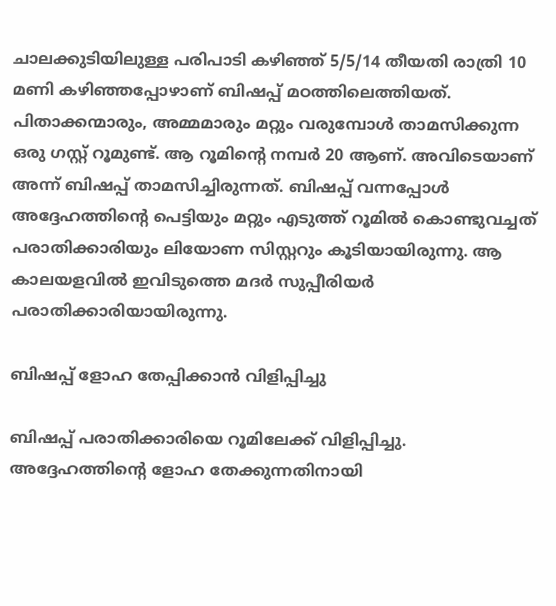ചാലക്കുടിയിലുള്ള പരിപാടി കഴിഞ്ഞ് 5/5/14 തീയതി രാത്രി 10 മണി കഴിഞ്ഞപ്പോഴാണ് ബിഷപ്പ് മഠത്തിലെത്തിയത്. പിതാക്കന്മാരും, അമ്മമാരും മറ്റും വരുമ്പോള്‍ താമസിക്കുന്ന ഒരു ഗസ്റ്റ് റൂമുണ്ട്. ആ റൂമിന്റെ നമ്പര്‍ 20 ആണ്. അവിടെയാണ് അന്ന് ബിഷപ്പ് താമസിച്ചിരുന്നത്. ബിഷപ്പ് വന്നപ്പോള്‍ അദ്ദേഹത്തിന്റെ പെട്ടിയും മറ്റും എടുത്ത് റൂമില്‍ കൊണ്ടുവച്ചത് പരാതിക്കാരിയും ലിയോണ സിസ്റ്ററും കൂടിയായിരുന്നു. ആ കാലയളവില്‍ ഇവിടുത്തെ മദര്‍ സുപ്പീരിയര്‍ പരാതിക്കാരിയായിരുന്നു.

ബിഷപ്പ് ളോഹ തേപ്പിക്കാന്‍ വിളിപ്പിച്ചു

ബിഷപ്പ് പരാതിക്കാരിയെ റൂമിലേക്ക് വിളിപ്പിച്ചു. അദ്ദേഹത്തിന്റെ ളോഹ തേക്കുന്നതിനായി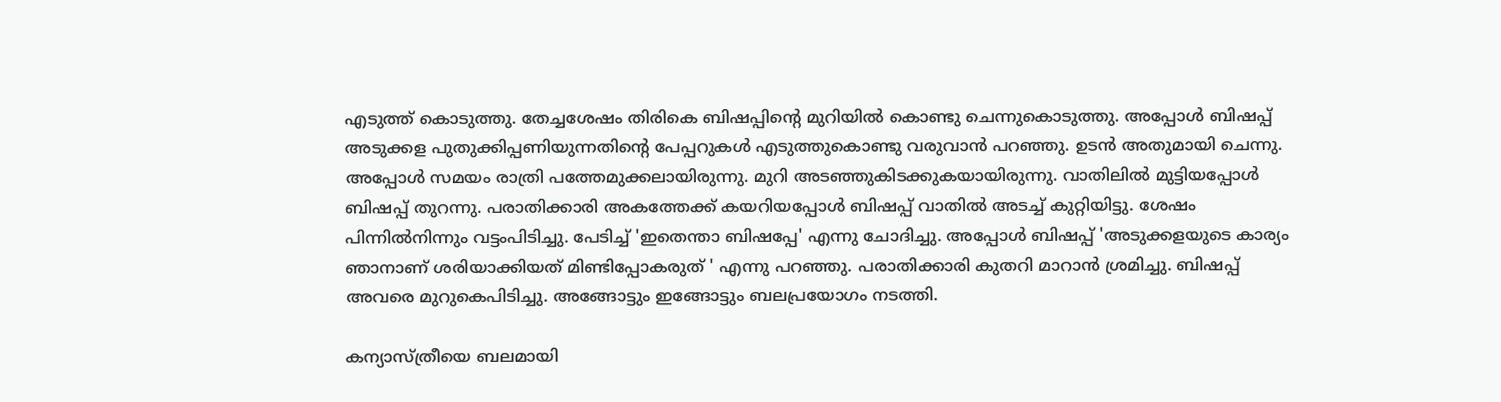എടുത്ത് കൊടുത്തു. തേച്ചശേഷം തിരികെ ബിഷപ്പിന്റെ മുറിയില്‍ കൊണ്ടു ചെന്നുകൊടുത്തു. അപ്പോള്‍ ബിഷപ്പ് അടുക്കള പുതുക്കിപ്പണിയുന്നതിന്റെ പേപ്പറുകള്‍ എടുത്തുകൊണ്ടു വരുവാന്‍ പറഞ്ഞു. ഉടന്‍ അതുമായി ചെന്നു. അപ്പോള്‍ സമയം രാത്രി പത്തേമുക്കലായിരുന്നു. മുറി അടഞ്ഞുകിടക്കുകയായിരുന്നു. വാതിലില്‍ മുട്ടിയപ്പോള്‍ ബിഷപ്പ് തുറന്നു. പരാതിക്കാരി അകത്തേക്ക് കയറിയപ്പോള്‍ ബിഷപ്പ് വാതില്‍ അടച്ച് കുറ്റിയിട്ടു. ശേഷം പിന്നില്‍നിന്നും വട്ടംപിടിച്ചു. പേടിച്ച് 'ഇതെന്താ ബിഷപ്പേ' എന്നു ചോദിച്ചു. അപ്പോള്‍ ബിഷപ്പ് 'അടുക്കളയുടെ കാര്യം ഞാനാണ് ശരിയാക്കിയത് മിണ്ടിപ്പോകരുത് ' എന്നു പറഞ്ഞു. പരാതിക്കാരി കുതറി മാറാന്‍ ശ്രമിച്ചു. ബിഷപ്പ് അവരെ മുറുകെപിടിച്ചു. അങ്ങോട്ടും ഇങ്ങോട്ടും ബലപ്രയോഗം നടത്തി.

കന്യാസ്ത്രീയെ ബലമായി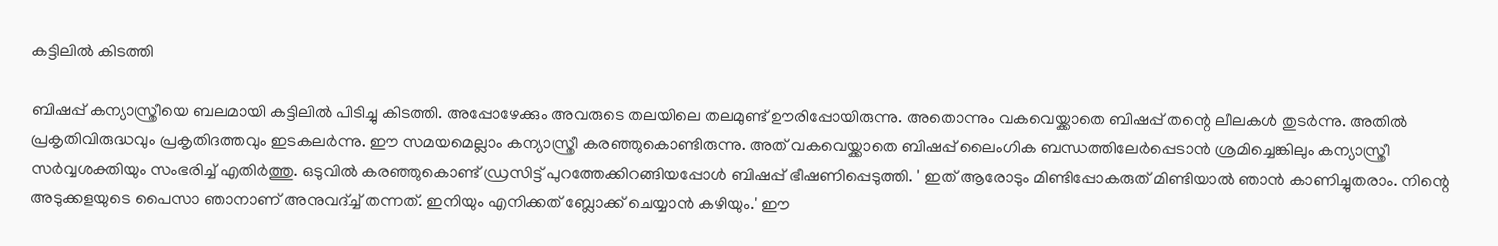കട്ടിലില്‍ കിടത്തി

ബിഷപ്പ് കന്യാസ്ത്രീയെ ബലമായി കട്ടിലില്‍ പിടിച്ചു കിടത്തി. അപ്പോഴേക്കും അവരുടെ തലയിലെ തലമുണ്ട് ഊരിപ്പോയിരുന്നു. അതൊന്നും വകവെയ്ക്കാതെ ബിഷപ്പ് തന്റെ ലീലകള്‍ തുടര്‍ന്നു. അതില്‍ പ്രകൃതിവിരുദ്ധവും പ്രകൃതിദത്തവും ഇടകലര്‍ന്നു. ഈ സമയമെല്ലാം കന്യാസ്ത്രീ കരഞ്ഞുകൊണ്ടിരുന്നു. അത് വകവെയ്ക്കാതെ ബിഷപ്പ് ലൈംഗിക ബന്ധത്തിലേര്‍പ്പെടാന്‍ ശ്രമിച്ചെങ്കിലും കന്യാസ്ത്രീ സര്‍വ്വശക്തിയും സംഭരിച്ച് എതിര്‍ത്തു. ഒടുവില്‍ കരഞ്ഞുകൊണ്ട് ഡ്രസിട്ട് പുറത്തേക്കിറങ്ങിയപ്പോള്‍ ബിഷപ്പ് ഭീഷണിപ്പെടുത്തി. ' ഇത് ആരോടും മിണ്ടിപ്പോകരുത് മിണ്ടിയാല്‍ ഞാന്‍ കാണിച്ചുതരാം. നിന്റെ അടുക്കളയുടെ പൈസാ ഞാനാണ് അനുവദ്ച്ച് തന്നത്. ഇനിയും എനിക്കത് ബ്ലോക്ക് ചെയ്യാന്‍ കഴിയും.' ഈ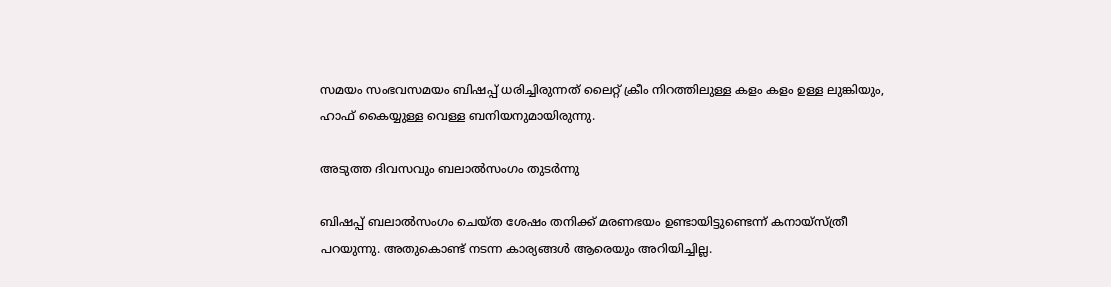സമയം സംഭവസമയം ബിഷപ്പ് ധരിച്ചിരുന്നത് ലൈറ്റ് ക്രീം നിറത്തിലുള്ള കളം കളം ഉള്ള ലുങ്കിയും, ഹാഫ് കൈയ്യുള്ള വെള്ള ബനിയനുമായിരുന്നു.

അടുത്ത ദിവസവും ബലാല്‍സംഗം തുടര്‍ന്നു

ബിഷപ്പ് ബലാല്‍സംഗം ചെയ്ത ശേഷം തനിക്ക് മരണഭയം ഉണ്ടായിട്ടുണ്ടെന്ന് കനായ്‌സ്ത്രീ പറയുന്നു. അതുകൊണ്ട് നടന്ന കാര്യങ്ങള്‍ ആരെയും അറിയിച്ചില്ല.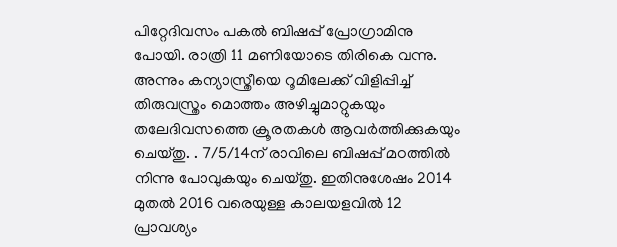പിറ്റേദിവസം പകല്‍ ബിഷപ്പ് പ്രോഗ്രാമിനു പോയി. രാത്രി 11 മണിയോടെ തിരികെ വന്നു. അന്നും കന്യാസ്ത്രീയെ റൂമിലേക്ക് വിളിപ്പിച്ച് തിരുവസ്ത്രം മൊത്തം അഴിച്ചുമാറ്റുകയും തലേദിവസത്തെ ക്രൂരതകള്‍ ആവര്‍ത്തിക്കുകയും ചെയ്തു. . 7/5/14ന് രാവിലെ ബിഷപ്പ് മഠത്തില്‍ നിന്നു പോവുകയും ചെയ്തു. ഇതിനുശേഷം 2014 മുതല്‍ 2016 വരെയുള്ള കാലയളവില്‍ 12 പ്രാവശ്യം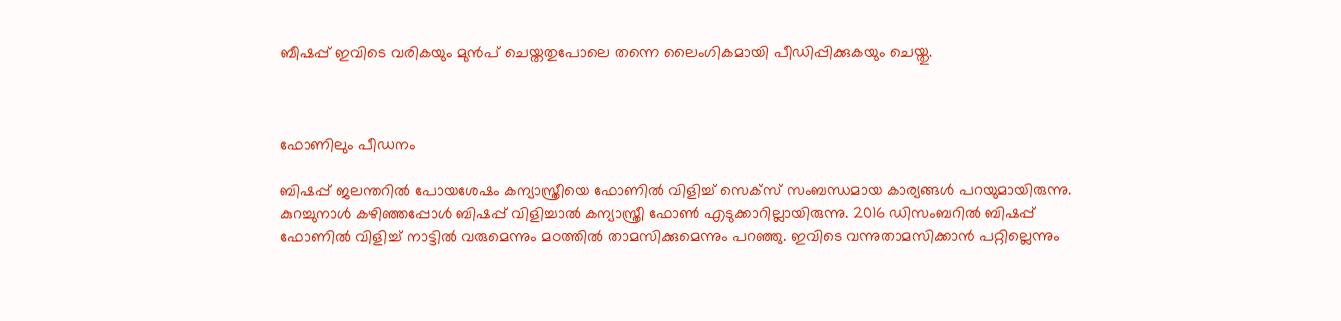ബീഷപ്പ് ഇവിടെ വരികയും മുന്‍പ് ചെയ്തതുപോലെ തന്നെ ലൈംഗികമായി പീഡിപ്പിക്കുകയും ചെയ്തു.



ഫോണിലും പീഡനം

ബിഷപ്പ് ജലന്തറില്‍ പോയശേഷം കന്യാസ്ത്രീയെ ഫോണില്‍ വിളിച്ച് സെക്‌സ് സംബന്ധമായ കാര്യങ്ങള്‍ പറയുമായിരുന്നു. കുറച്ചുനാള്‍ കഴിഞ്ഞപ്പോള്‍ ബിഷപ്പ് വിളിച്ചാല്‍ കന്യാസ്ത്രീ ഫോണ്‍ എടുക്കാറില്ലായിരുന്നു. 2016 ഡിസംബറില്‍ ബിഷപ്പ് ഫോണില്‍ വിളിച്ച് നാട്ടില്‍ വരുമെന്നും മഠത്തില്‍ താമസിക്കുമെന്നും പറഞ്ഞു. ഇവിടെ വന്നുതാമസിക്കാന്‍ പറ്റില്ലെന്നും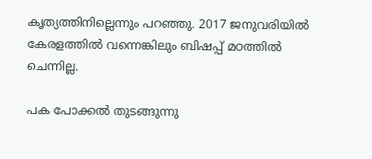കൃത്യത്തിനില്ലെന്നും പറഞ്ഞു. 2017 ജനുവരിയില്‍ കേരളത്തില്‍ വന്നെങ്കിലും ബിഷപ്പ് മഠത്തില്‍ ചെന്നില്ല.

പക പോക്കല്‍ തുടങ്ങുന്നു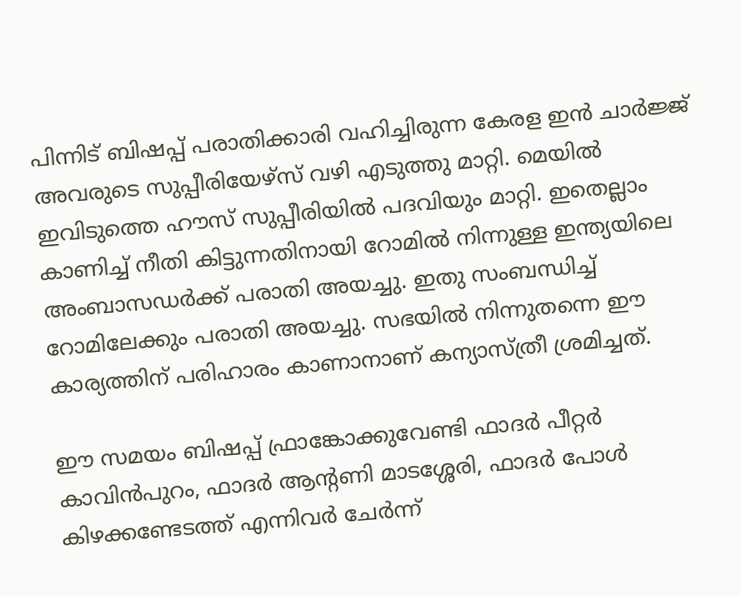പിന്നിട് ബിഷപ്പ് പരാതിക്കാരി വഹിച്ചിരുന്ന കേരള ഇന്‍ ചാര്‍ജ്ജ് അവരുടെ സുപ്പീരിയേഴ്‌സ് വഴി എടുത്തു മാറ്റി. മെയില്‍ ഇവിടുത്തെ ഹൗസ് സുപ്പീരിയില്‍ പദവിയും മാറ്റി. ഇതെല്ലാം കാണിച്ച് നീതി കിട്ടുന്നതിനായി റോമില്‍ നിന്നുള്ള ഇന്ത്യയിലെ അംബാസഡര്‍ക്ക് പരാതി അയച്ചു. ഇതു സംബന്ധിച്ച് റോമിലേക്കും പരാതി അയച്ചു. സഭയില്‍ നിന്നുതന്നെ ഈ കാര്യത്തിന് പരിഹാരം കാണാനാണ് കന്യാസ്ത്രീ ശ്രമിച്ചത്.

ഈ സമയം ബിഷപ്പ് ഫ്രാങ്കോക്കുവേണ്ടി ഫാദര്‍ പീറ്റര്‍ കാവിന്‍പുറം, ഫാദര്‍ ആന്റണി മാടശ്ശേരി, ഫാദര്‍ പോള്‍ കിഴക്കണ്ടേടത്ത് എന്നിവര്‍ ചേര്‍ന്ന്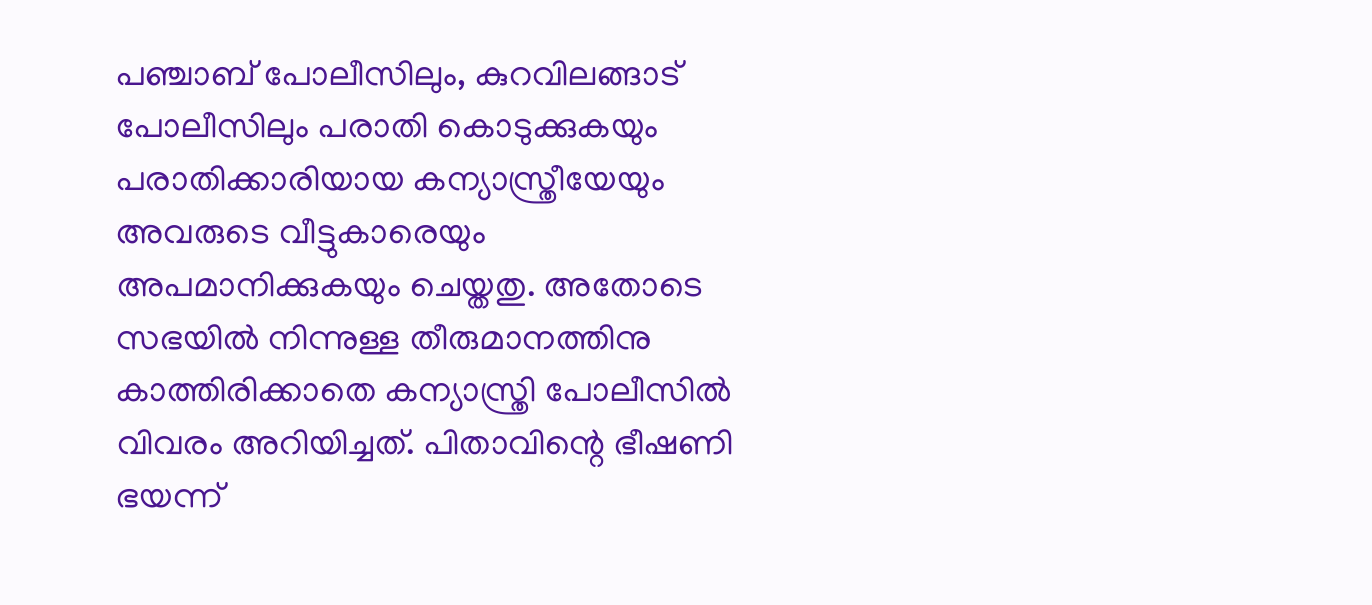പഞ്ചാബ് പോലീസിലും, കുറവിലങ്ങാട് പോലീസിലും പരാതി കൊടുക്കുകയും പരാതിക്കാരിയായ കന്യാസ്ത്രീയേയും അവരുടെ വീട്ടുകാരെയും അപമാനിക്കുകയും ചെയ്തതു. അതോടെ സഭയില്‍ നിന്നുള്ള തീരുമാനത്തിനു കാത്തിരിക്കാതെ കന്യാസ്ത്രി പോലീസില്‍ വിവരം അറിയിച്ചത്. പിതാവിന്റെ ഭീഷണി ഭയന്ന്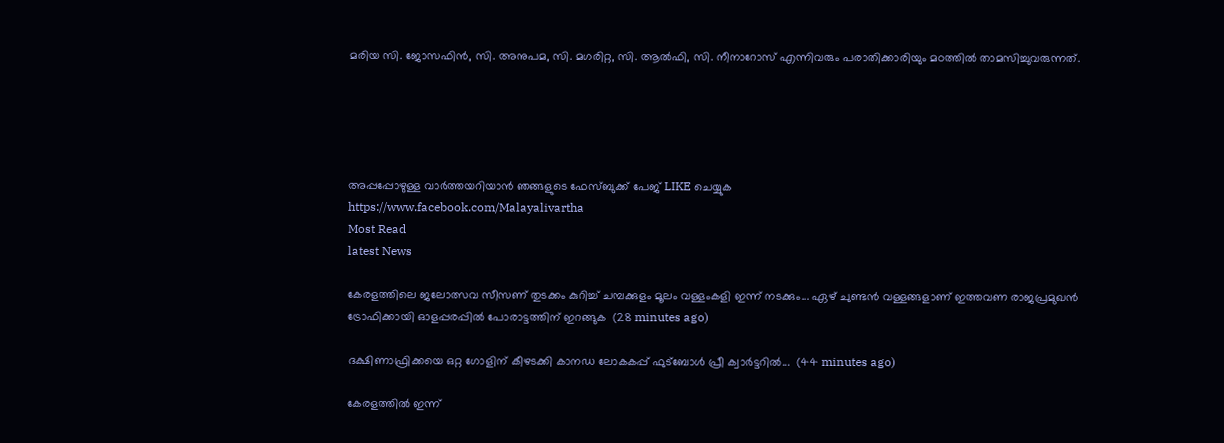മരിയ സി. ജോസഫിന്‍, സി. അനുപമ, സി. മഗരിറ്റ, സി. ആല്‍ഫി, സി. നീനാറോസ് എന്നിവരും പരാതിക്കാരിയും മഠത്തില്‍ താമസിച്ചുവരുന്നത്.





അപ്പപ്പോഴുള്ള വാര്‍ത്തയറിയാന്‍ ഞങ്ങളുടെ ഫേസ്‌ബുക്ക്‌ പേജ് LIKE ചെയ്യുക
https://www.facebook.com/Malayalivartha
Most Read
latest News

കേരളത്തിലെ ജലോത്സവ സീസണ് തുടക്കം കുറിച്ച് ചമ്പക്കുളം മൂലം വള്ളംകളി ഇന്ന് നടക്കും... ഏഴ് ചുണ്ടൻ വള്ളങ്ങളാണ് ഇത്തവണ രാജപ്രമുഖൻ ട്രോഫിക്കായി ഓളപ്പരപ്പിൽ പോരാട്ടത്തിന് ഇറങ്ങുക  (28 minutes ago)

ദക്ഷിണാഫ്രിക്കയെ ഒറ്റ ഗോളിന്‌ കീഴടക്കി കാനഡ ലോകകപ്പ്‌ ഫുട്‌ബോൾ പ്രീ ക്വാർട്ടറിൽ...  (44 minutes ago)

കേരളത്തിൽ ഇന്ന്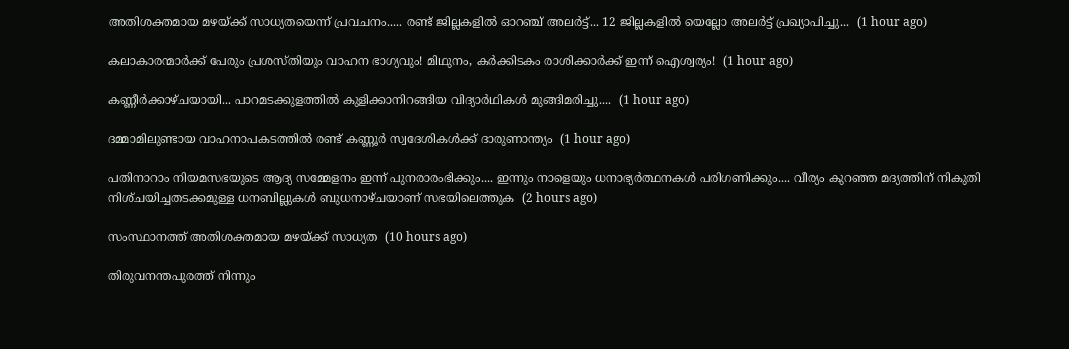അതിശക്തമായ മഴയ്ക്ക് സാധ്യതയെന്ന് പ്രവചനം..... രണ്ട് ജില്ലകളിൽ ഓറ‍ഞ്ച് അലർട്ട്... 12 ജില്ലകളിൽ യെല്ലോ അലർട്ട് പ്രഖ്യാപിച്ചു...  (1 hour ago)

കലാകാരന്മാർക്ക് പേരും പ്രശസ്തിയും വാഹന ഭാഗ്യവും! മിഥുനം, കർക്കിടകം രാശിക്കാർക്ക് ഇന്ന് ഐശ്വര്യം!  (1 hour ago)

കണ്ണീർക്കാഴ്ചയായി... പാറമടക്കുളത്തിൽ കുളിക്കാനിറങ്ങിയ വിദ്യാർഥികൾ മുങ്ങിമരിച്ചു....  (1 hour ago)

ദമ്മാമിലുണ്ടായ വാഹനാപകടത്തിൽ രണ്ട് കണ്ണൂർ സ്വദേശികൾക്ക് ദാരുണാന്ത്യം  (1 hour ago)

പതിനാറാം നിയമസഭയുടെ ആദ്യ സമ്മേളനം ഇന്ന് പുനരാരംഭിക്കും.... ഇന്നും നാളെയും ധനാഭ്യർത്ഥനകൾ പരിഗണിക്കും.... വീര്യം കുറഞ്ഞ മദ്യത്തിന്‌ നികുതി നിശ്‌ചയിച്ചതടക്കമുള്ള ധനബില്ലുകൾ ബുധനാഴ്‌ചയാണ്‌ സഭയിലെത്തുക  (2 hours ago)

സംസ്ഥാനത്ത് അതിശക്തമായ മഴയ്ക്ക് സാധ്യത  (10 hours ago)

തിരുവനന്തപുരത്ത് നിന്നും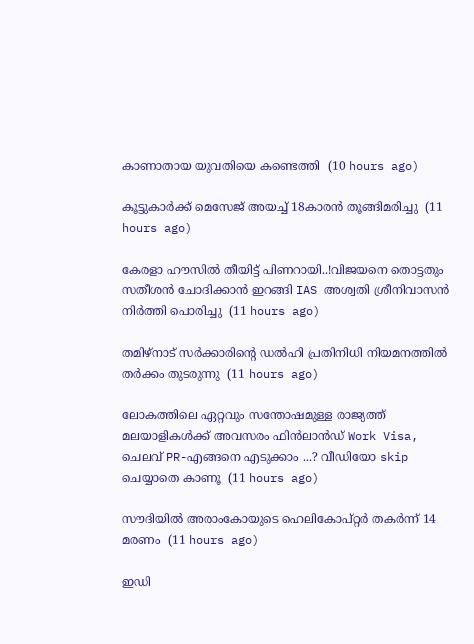കാണാതായ യുവതിയെ കണ്ടെത്തി  (10 hours ago)

കൂട്ടുകാര്‍ക്ക് മെസേജ് അയച്ച് 18കാരന്‍ തൂങ്ങിമരിച്ചു  (11 hours ago)

കേരളാ ഹൗസിൽ തീയിട്ട് പിണറായി..!വിജയനെ തൊട്ടതും സതീശൻ ചോദിക്കാൻ ഇറങ്ങി IAS അശ്വതി ശ്രീനിവാസൻ നിർത്തി പൊരിച്ചു  (11 hours ago)

തമിഴ്‌നാട് സര്‍ക്കാരിന്റെ ഡല്‍ഹി പ്രതിനിധി നിയമനത്തില്‍ തര്‍ക്കം തുടരുന്നു  (11 hours ago)

ലോകത്തിലെ ഏറ്റവും സന്തോഷമുള്ള രാജ്യത്ത് മലയാളികൾക്ക് അവസരം ഫിൻലാൻഡ് Work Visa, ചെലവ് PR-എങ്ങനെ എടുക്കാം ...? വീഡിയോ skip ചെയ്യാതെ കാണൂ  (11 hours ago)

സൗദിയില്‍ അരാംകോയുടെ ഹെലികോപ്റ്റര്‍ തകര്‍ന്ന് 14 മരണം  (11 hours ago)

ഇഡി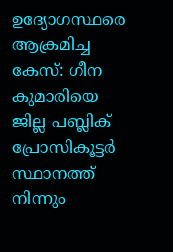ഉദ്യോഗസ്ഥരെ ആക്രമിച്ച കേസ്: ഗീന കുമാരിയെ ജില്ല പബ്ലിക് പ്രോസികൂട്ടര്‍ സ്ഥാനത്ത് നിന്നും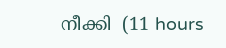നീക്കി  (11 hours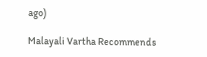ago)

Malayali Vartha Recommends